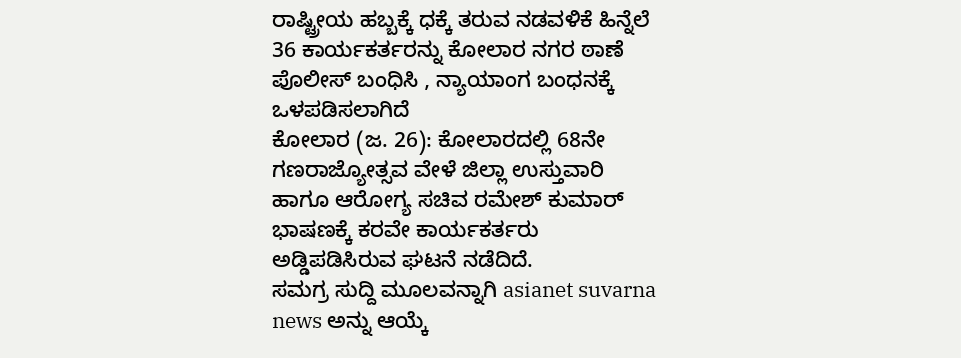ರಾಷ್ಟ್ರೀಯ ಹಬ್ಬಕ್ಕೆ ಧಕ್ಕೆ ತರುವ ನಡವಳಿಕೆ ಹಿನ್ನೆಲೆ 36 ಕಾರ್ಯಕರ್ತರನ್ನು ಕೋಲಾರ ನಗರ ಠಾಣೆ ಪೊಲೀಸ್ ಬಂಧಿಸಿ , ನ್ಯಾಯಾಂಗ ಬಂಧನಕ್ಕೆ ಒಳಪಡಿಸಲಾಗಿದೆ
ಕೋಲಾರ (ಜ. 26): ಕೋಲಾರದಲ್ಲಿ 68ನೇ ಗಣರಾಜ್ಯೋತ್ಸವ ವೇಳೆ ಜಿಲ್ಲಾ ಉಸ್ತುವಾರಿ ಹಾಗೂ ಆರೋಗ್ಯ ಸಚಿವ ರಮೇಶ್ ಕುಮಾರ್ ಭಾಷಣಕ್ಕೆ ಕರವೇ ಕಾರ್ಯಕರ್ತರು ಅಡ್ಡಿಪಡಿಸಿರುವ ಘಟನೆ ನಡೆದಿದೆ.
ಸಮಗ್ರ ಸುದ್ದಿ ಮೂಲವನ್ನಾಗಿ asianet suvarna news ಅನ್ನು ಆಯ್ಕೆ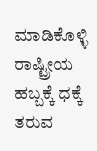ಮಾಡಿಕೊಳ್ಳಿ
ರಾಷ್ಟ್ರೀಯ ಹಬ್ಬಕ್ಕೆ ಧಕ್ಕೆ ತರುವ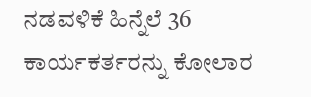ನಡವಳಿಕೆ ಹಿನ್ನೆಲೆ 36 ಕಾರ್ಯಕರ್ತರನ್ನು ಕೋಲಾರ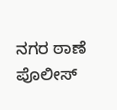ನಗರ ಠಾಣೆ ಪೊಲೀಸ್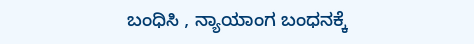ಬಂಧಿಸಿ , ನ್ಯಾಯಾಂಗ ಬಂಧನಕ್ಕೆ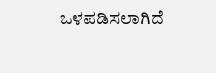ಒಳಪಡಿಸಲಾಗಿದೆ